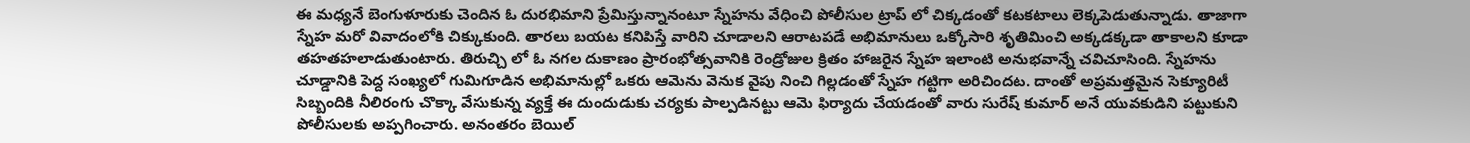ఈ మధ్యనే బెంగుళూరుకు చెందిన ఓ దురభిమాని ప్రేమిస్తున్నానంటూ స్నేహను వేధించి పోలీసుల ట్రాప్ లో చిక్కడంతో కటకటాలు లెక్కపెడుతున్నాడు. తాజాగా స్నేహ మరో వివాదంలోకి చిక్కుకుంది. తారలు బయట కనిపిస్తే వారిని చూడాలని ఆరాటపడే అభిమానులు ఒక్కోసారి శృతిమించి అక్కడక్కడా తాకాలని కూడా తహతహలాడుతుంటారు. తిరుచ్చి లో ఓ నగల దుకాణం ప్రారంభోత్సవానికి రెండ్రోజుల క్రితం హాజరైన స్నేహ ఇలాంటి అనుభవాన్నే చవిచూసింది. స్నేహను చూడ్డానికి పెద్ద సంఖ్యలో గుమిగూడిన అభిమానుల్లో ఒకరు ఆమెను వెనుక వైపు నించి గిల్లడంతో స్నేహ గట్టిగా అరిచిందట. దాంతో అప్రమత్తమైన సెక్యూరిటీ సిబ్బందికి నీలిరంగు చొక్కా వేసుకున్న వ్యక్తే ఈ దుందుడుకు చర్యకు పాల్పడినట్టు ఆమె ఫిర్యాదు చేయడంతో వారు సురేష్ కుమార్ అనే యువకుడిని పట్టుకుని పోలీసులకు అప్పగించారు. అనంతరం బెయిల్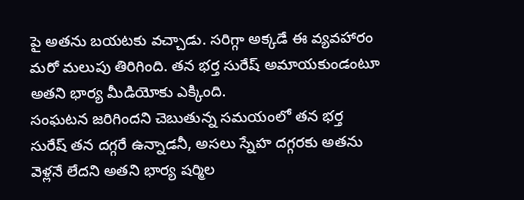పై అతను బయటకు వచ్చాడు. సరిగ్గా అక్కడే ఈ వ్యవహారం మరో మలుపు తిరిగింది. తన భర్త సురేష్ అమాయకుండంటూ అతని భార్య మీడియోకు ఎక్కింది.
సంఘటన జరిగిందని చెబుతున్న సమయంలో తన భర్త సురేష్ తన దగ్గరే ఉన్నాడనీ, అసలు స్నేహ దగ్గరకు అతను వెళ్లనే లేదని అతని భార్య షర్మిల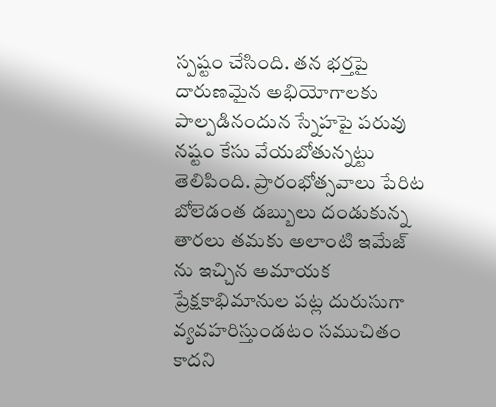స్పష్టం చేసింది. తన భర్తపై దారుణమైన అభియోగాలకు పాల్పడినందున స్నేహపై పరువు నష్టం కేసు వేయబోతున్నట్టు తెలిపింది. ప్రారంభోత్సవాలు పేరిట బోలెడంత డబ్బులు దండుకున్న తారలు తమకు అలాంటి ఇమేజ్ ను ఇచ్చిన అమాయక ప్రేక్షకాభిమానుల పట్ల దురుసుగా వ్యవహరిస్తుండటం సముచితం కాదని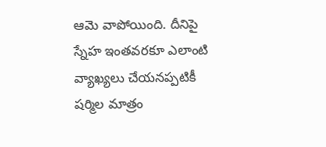ఆమె వాపోయింది. దీనిపై స్నేహ ఇంతవరకూ ఎలాంటి వ్యాఖ్యలు చేయనప్పటికీ షర్మిల మాత్రం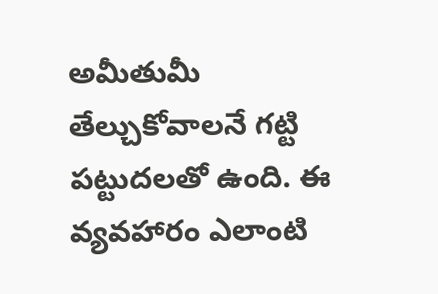అమీతుమీ తేల్చుకోవాలనే గట్టి పట్టుదలతో ఉంది. ఈ వ్యవహారం ఎలాంటి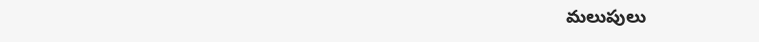మలుపులు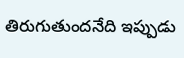తిరుగుతుందనేది ఇప్పుడు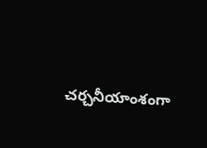చర్చనీయాంశంగా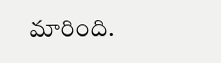మారింది.